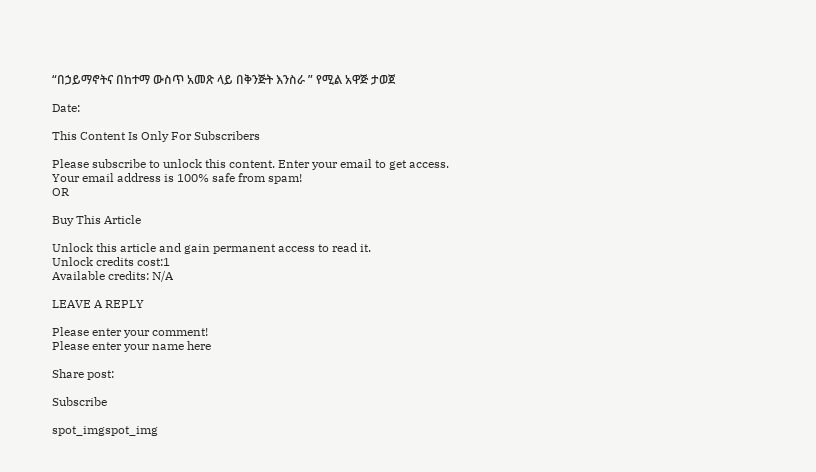“በኃይማኖትና በከተማ ውስጥ አመጽ ላይ በቅንጅት እንስራ ” የሚል አዋጅ ታወጀ

Date:

This Content Is Only For Subscribers

Please subscribe to unlock this content. Enter your email to get access.
Your email address is 100% safe from spam!
OR

Buy This Article

Unlock this article and gain permanent access to read it.
Unlock credits cost:1
Available credits: N/A

LEAVE A REPLY

Please enter your comment!
Please enter your name here

Share post:

Subscribe

spot_imgspot_img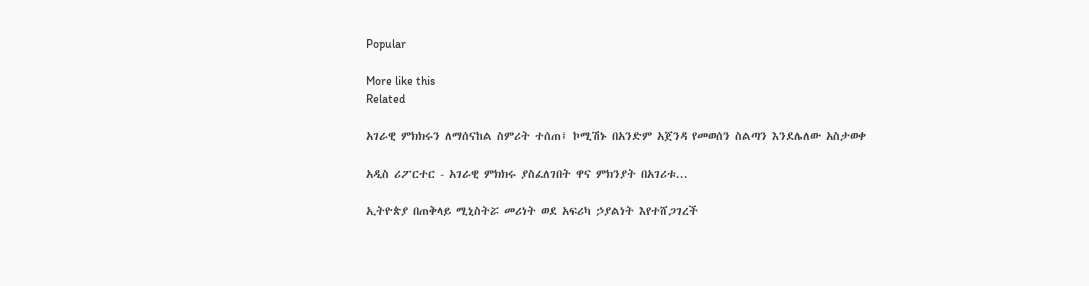Popular

More like this
Related

አገራዊ ምክክሩን ለማሰናከል ስምሪት ተሰጠ፤ ኮሚሽኑ በአንድም አጀንዳ የመወሰን ስልጣን እንደሌለው አስታወቀ

አዲስ ሪፖርተር - አገራዊ ምክክሩ ያስፈለገበት ዋና ምክንያት በአገሪቱ...

ኢትዮጵያ በጠቅላይ ሚኒስትሯ መሪነት ወደ አፍሪካ ኃያልነት እየተሸጋገረች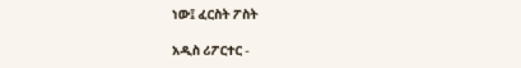ነው፤ ፈርስት ፖስት

አዲስ ሪፖርተር -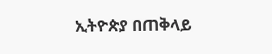ኢትዮጵያ በጠቅላይ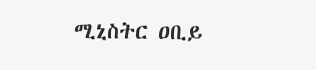ሚኒስትር ዐቢይ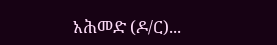አሕመድ (ዶ/ር)...